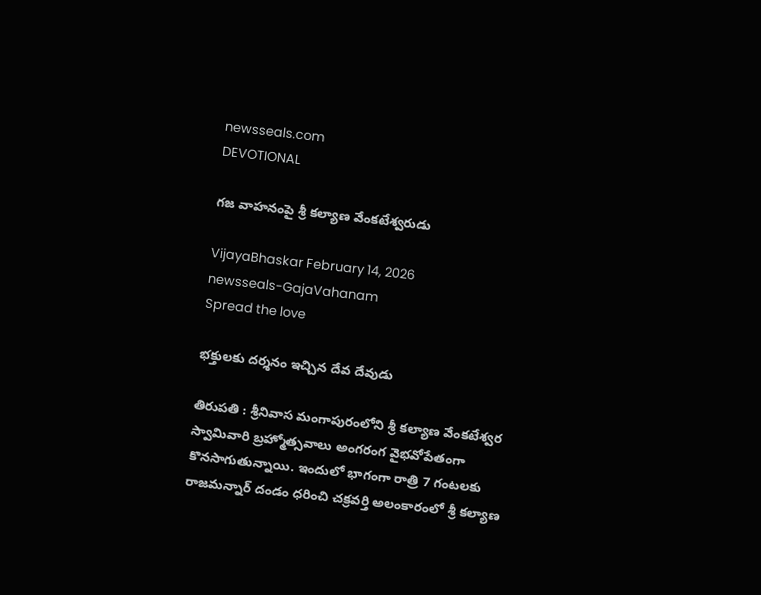newsseals.com
DEVOTIONAL

గ‌జ వాహనంపై శ్రీ క‌ల్యాణ వేంక‌టేశ్వ‌రుడు

VijayaBhaskar February 14, 2026
newsseals-GajaVahanam
Spread the love

భ‌క్తుల‌కు ద‌ర్శ‌నం ఇచ్చిన దేవ దేవుడు

తిరుపతి : శ్రీ‌నివాస మంగాపురంలోని శ్రీ క‌ల్యాణ వేంక‌టేశ్వ‌ర స్వామివారి బ్రహ్మోత్సవాలు అంగ‌రంగ వైభ‌వోపేతంగా కొన‌సాగుతున్నాయి. ఇందులో భాగంగా రాత్రి 7 గంట‌ల‌కు రాజ‌మ‌న్నార్ దండం ధ‌రించి చ‌క్ర‌వ‌ర్తి అలంకారంలో శ్రీ క‌ల్యాణ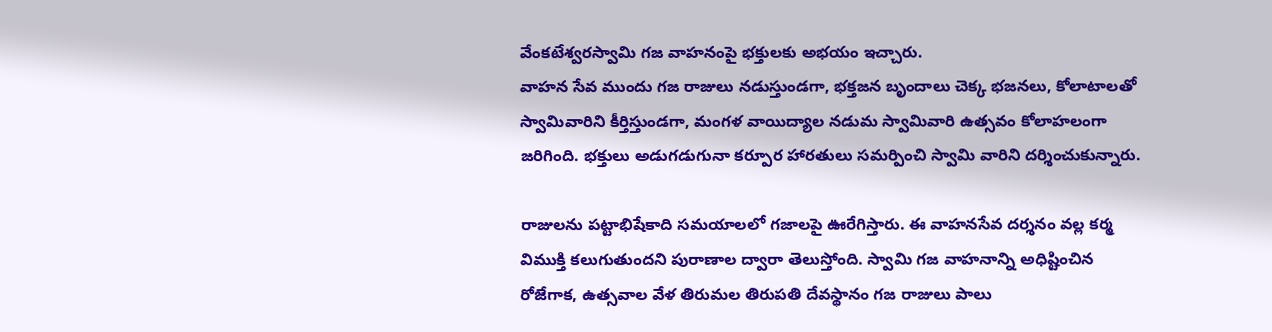వేంక‌టేశ్వ‌ర‌స్వామి గజ వాహనంపై భ‌క్తుల‌కు అభ‌యం ఇచ్చారు.
వాహన సేవ ముందు గజ రాజులు నడుస్తుండగా, భక్తజన బృందాలు చెక్క భజనలు, కోలాటాలతో స్వామివారిని కీర్తిస్తుండగా, మంగళ వాయిద్యాల నడుమ స్వామివారి ఉత్సవం కోలాహలంగా జరిగింది. భక్తులు అడుగడుగునా కర్పూర హారతులు సమర్పించి స్వామి వారిని దర్శించుకున్నారు.

రాజులను పట్టాభిషేకాది సమయాలలో గజాలపై ఊరేగిస్తారు. ఈ వాహ‌న‌సేవ ద‌ర్శ‌నం వ‌ల్ల క‌ర్మ విముక్తి క‌లుగుతుంద‌ని పురాణాల ద్వారా తెలుస్తోంది. స్వామి గజ వాహనాన్ని అధిష్టించిన రోజేగాక, ఉత్స‌వాల వేళ తిరుమల తిరుపతి దేవస్థానం గజ రాజులు పాలు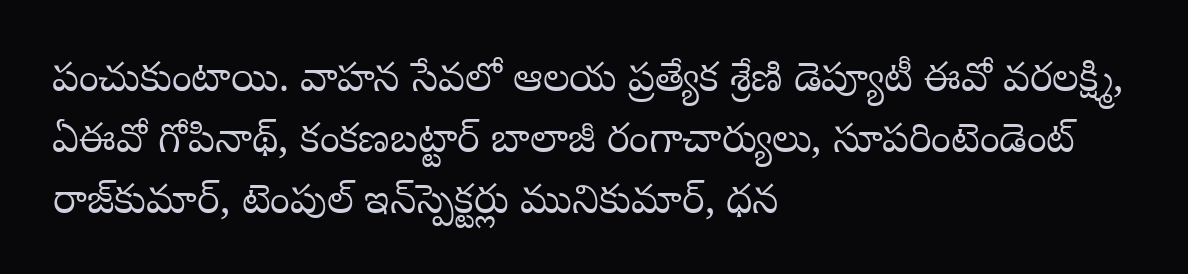పంచుకుంటాయి. వాహ‌న సేవ‌లో ఆలయ ప్ర‌త్యేక శ్రేణి డెప్యూటీ ఈవో వరలక్ష్మి, ఏఈవో గోపినాథ్‌, కంక‌ణ‌బ‌ట్టార్‌ బాలాజీ రంగాచార్యులు, సూపరింటెండెంట్ రాజ్‌కుమార్‌, టెంపుల్‌ ఇన్‌స్పెక్టర్లు మునికుమార్‌, ధ‌న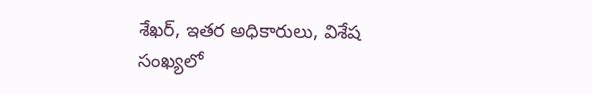శేఖ‌ర్‌, ఇత‌ర అధికారులు, విశేష సంఖ్యలో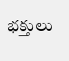భక్తులు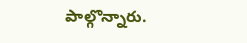పాల్గొన్నారు.